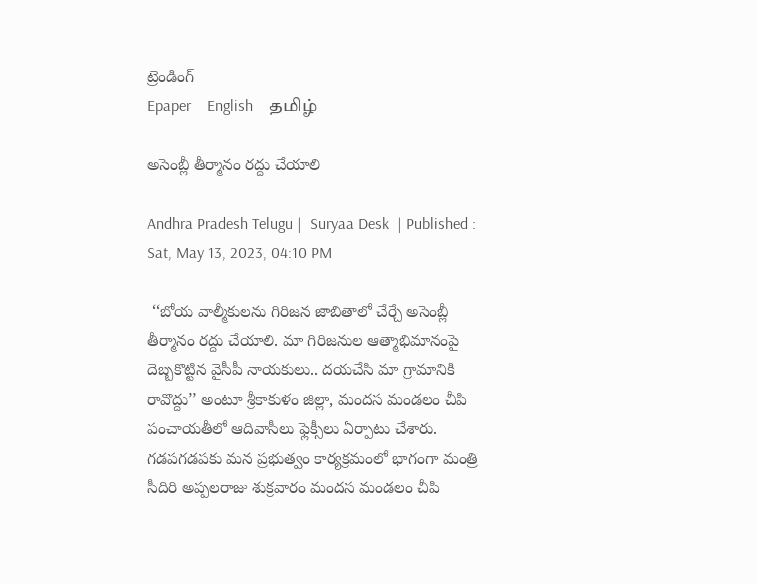ట్రెండింగ్
Epaper    English    தமிழ்

అసెంబ్లీ తీర్మానం రద్దు చేయాలి

Andhra Pradesh Telugu |  Suryaa Desk  | Published : Sat, May 13, 2023, 04:10 PM

 ‘‘బోయ వాల్మీకులను గిరిజన జాబితాలో చేర్చే అసెంబ్లీ తీర్మానం రద్దు చేయాలి. మా గిరిజనుల ఆత్మాభిమానంపై దెబ్బకొట్టిన వైసీపీ నాయకులు.. దయచేసి మా గ్రామానికి రావొద్దు’’ అంటూ శ్రీకాకుళం జిల్లా, మందస మండలం చీపి పంచాయతీలో ఆదివాసీలు ఫ్లెక్సీలు ఏర్పాటు చేశారు. గడపగడపకు మన ప్రభుత్వం కార్యక్రమంలో భాగంగా మంత్రి సీదిరి అప్పలరాజు శుక్రవారం మందస మండలం చీపి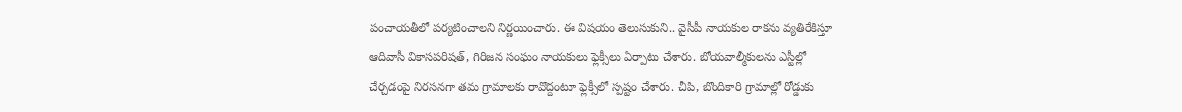పంచాయతీలో పర్యటించాలని నిర్ణయించారు. ఈ విషయం తెలుసుకుని.. వైసీపీ నాయకుల రాకను వ్యతిరేకిస్తూ ఆదివాసీ వికాసపరిషత్‌, గిరిజన సంఘం నాయకులు ఫ్లెక్సీలు ఏర్పాటు చేశారు. బోయవాల్మీకులను ఎస్టీల్లో చేర్చడంపై నిరసనగా తమ గ్రామాలకు రావొద్దంటూ ఫ్లెక్సీలో స్పష్టం చేశారు. చీపి, బొందికారి గ్రామాల్లో రోడ్డుకు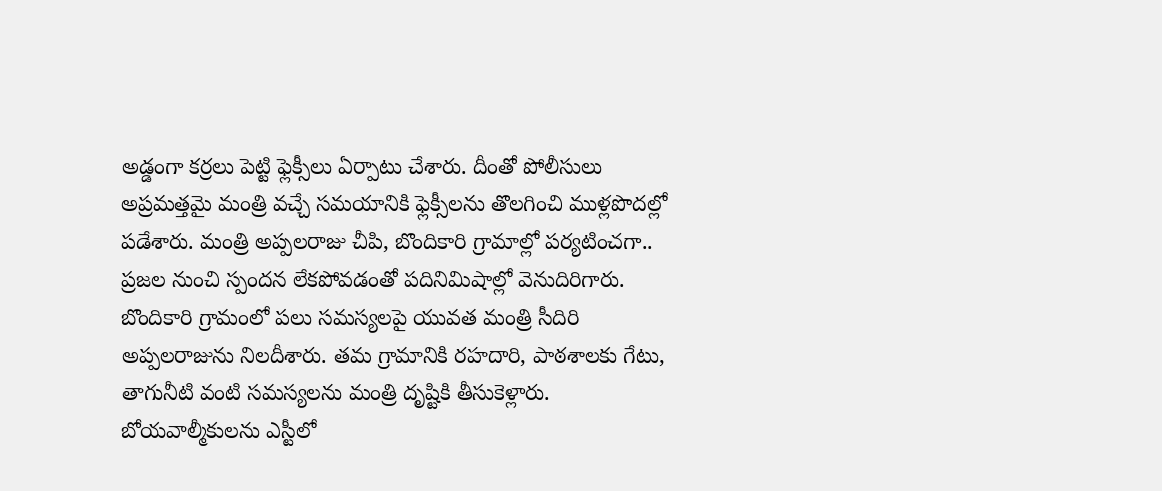అడ్డంగా కర్రలు పెట్టి ఫ్లెక్సీలు ఏర్పాటు చేశారు. దీంతో పోలీసులు అప్రమత్తమై మంత్రి వచ్చే సమయానికి ఫ్లెక్సీలను తొలగించి ముళ్లపొదల్లో పడేశారు. మంత్రి అప్పలరాజు చీపి, బొందికారి గ్రామాల్లో పర్యటించగా.. ప్రజల నుంచి స్పందన లేకపోవడంతో పదినిమిషాల్లో వెనుదిరిగారు. బొందికారి గ్రామంలో పలు సమస్యలపై యువత మంత్రి సీదిరి అప్పలరాజును నిలదీశారు. తమ గ్రామానికి రహదారి, పాఠశాలకు గేటు, తాగునీటి వంటి సమస్యలను మంత్రి దృష్టికి తీసుకెళ్లారు. బోయవాల్మీకులను ఎస్టీలో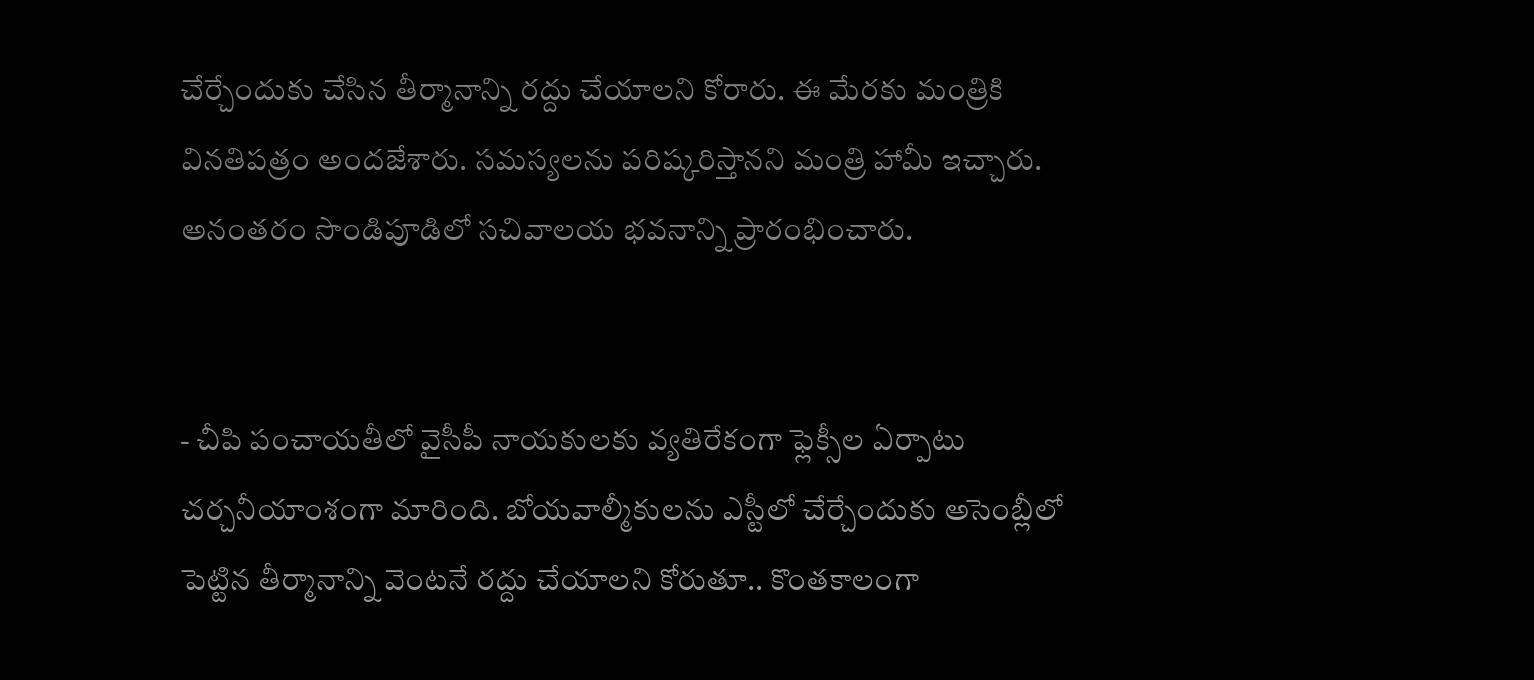చేర్చేందుకు చేసిన తీర్మానాన్ని రద్దు చేయాలని కోరారు. ఈ మేరకు మంత్రికి వినతిపత్రం అందజేశారు. సమస్యలను పరిష్కరిస్తానని మంత్రి హామీ ఇచ్చారు. అనంతరం సొండిపూడిలో సచివాలయ భవనాన్ని ప్రారంభించారు.


- చీపి పంచాయతీలో వైసీపీ నాయకులకు వ్యతిరేకంగా ఫ్లెక్సీల ఏర్పాటు చర్చనీయాంశంగా మారింది. బోయవాల్మీకులను ఎస్టీలో చేర్చేందుకు అసెంబ్లీలో పెట్టిన తీర్మానాన్ని వెంటనే రద్దు చేయాలని కోరుతూ.. కొంతకాలంగా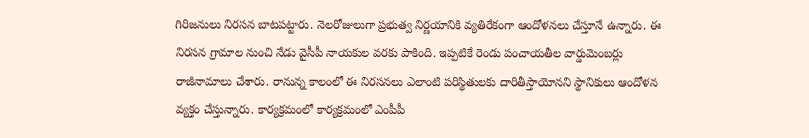గిరిజనులు నిరసన బాటపట్టారు. నెలరోజులుగా ప్రభుత్వ నిర్ణయానికి వ్యతిరేకంగా ఆందోళనలు చేస్తూనే ఉన్నారు. ఈ నిరసన గ్రామాల నుంచి నేడు వైసీపీ నాయకుల వరకు పాకింది. ఇప్పటికే రెండు పంచాయతీల వార్డుమెంబర్లు రాజీనామాలు చేశారు. రానున్న కాలంలో ఈ నిరసనలు ఎలాంటి పరిస్థితులకు దారితీస్తాయోనని స్థానికులు ఆందోళన వ్యక్తం చేస్తున్నారు. కార్యక్రమంలో కార్యక్రమంలో ఎంపీపీ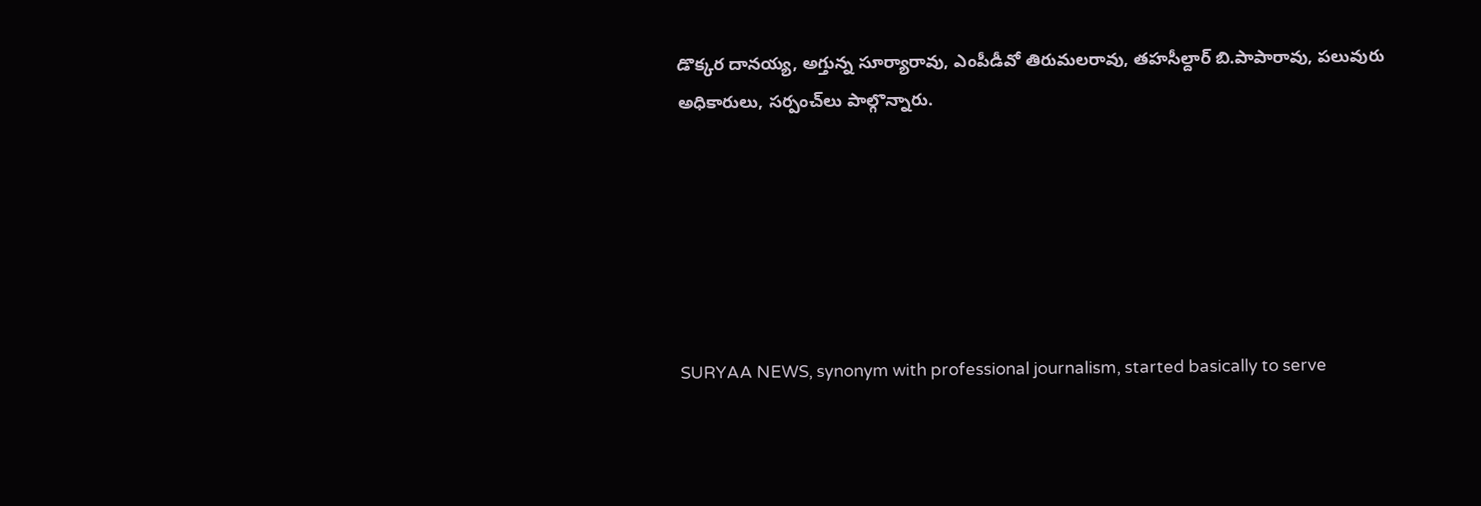డొక్కర దానయ్య, అగ్తున్న సూర్యారావు, ఎంపీడీవో తిరుమలరావు, తహసీల్దార్‌ బి.పాపారావు, పలువురు అధికారులు, సర్పంచ్‌లు పాల్గొన్నారు.






SURYAA NEWS, synonym with professional journalism, started basically to serve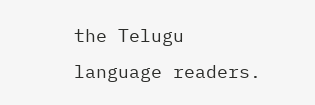the Telugu language readers.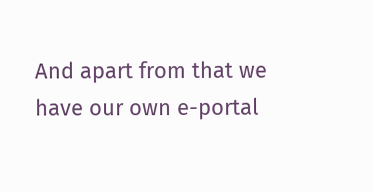And apart from that we have our own e-portal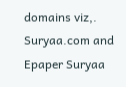domains viz,. Suryaa.com and Epaper Suryaa